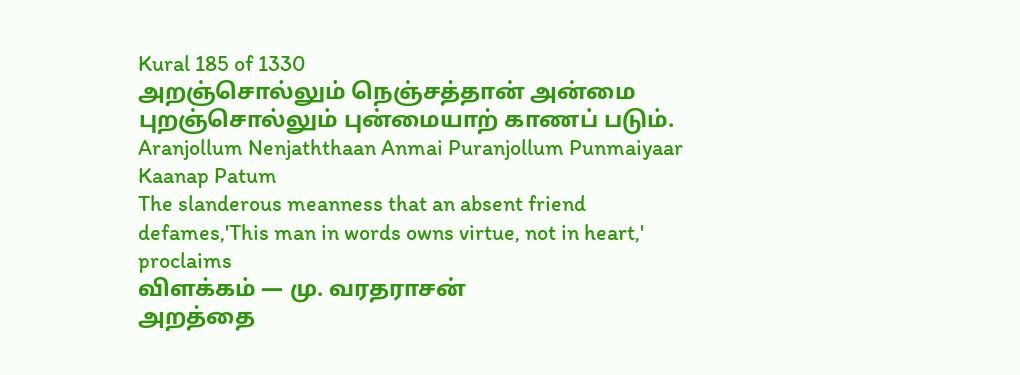Kural 185 of 1330
அறஞ்சொல்லும் நெஞ்சத்தான் அன்மை புறஞ்சொல்லும் புன்மையாற் காணப் படும்.
Aranjollum Nenjaththaan Anmai Puranjollum Punmaiyaar Kaanap Patum
The slanderous meanness that an absent friend defames,'This man in words owns virtue, not in heart,' proclaims
விளக்கம் — மு. வரதராசன்
அறத்தை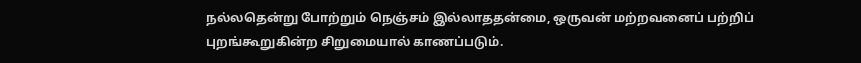நல்லதென்று போற்றும் நெஞ்சம் இல்லாததன்மை, ஒருவன் மற்றவனைப் பற்றிப் புறங்கூறுகின்ற சிறுமையால் காணப்படும்.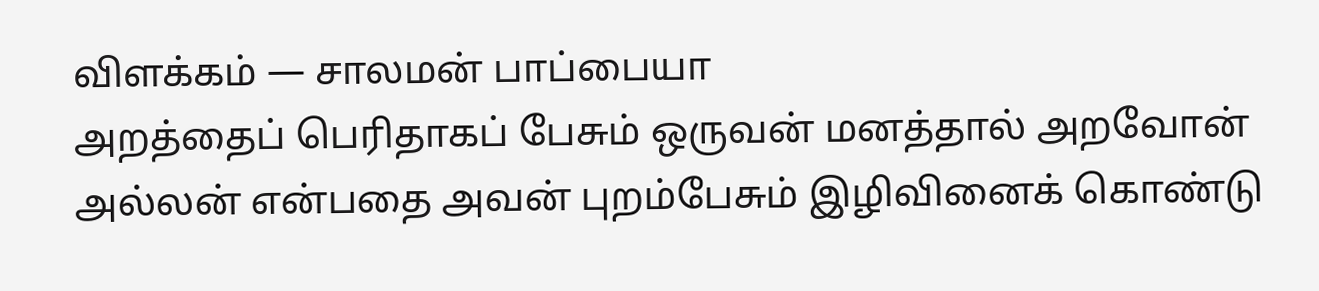விளக்கம் — சாலமன் பாப்பையா
அறத்தைப் பெரிதாகப் பேசும் ஒருவன் மனத்தால் அறவோன் அல்லன் என்பதை அவன் புறம்பேசும் இழிவினைக் கொண்டு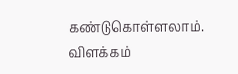கண்டுகொள்ளலாம்.
விளக்கம்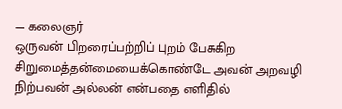— கலைஞர்
ஒருவன் பிறரைப்பற்றிப் புறம் பேசுகிற சிறுமைத்தன்மையைக்கொண்டே அவன் அறவழி நிற்பவன் அல்லன் என்பதை எளிதில்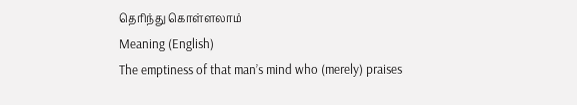தெரிந்து கொள்ளலாம்
Meaning (English)
The emptiness of that man’s mind who (merely) praises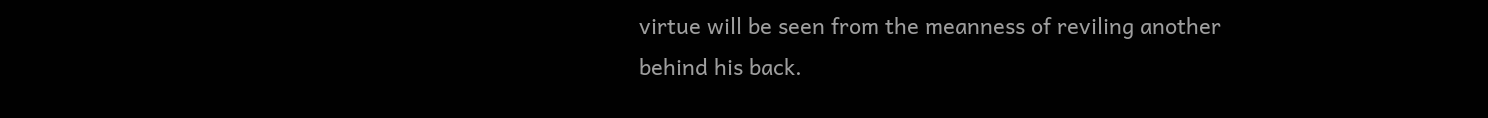virtue will be seen from the meanness of reviling another behind his back.